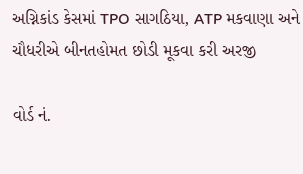અગ્નિકાંડ કેસમાં TPO સાગઠિયા, ATP મકવાણા અને ચૌધરીએ બીનતહોમત છોડી મૂકવા કરી અરજી

વોર્ડ નં.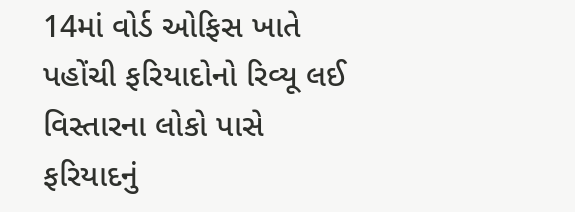14માં વોર્ડ ઓફિસ ખાતે પહોંચી ફરિયાદોનો રિવ્યૂ લઈ વિસ્તારના લોકો પાસે ફરિયાદનું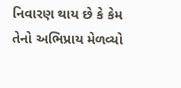નિવારણ થાય છે કે કેમ તેનો અભિપ્રાય મેળવ્યો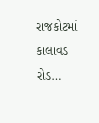રાજકોટમાં કાલાવડ રોડ…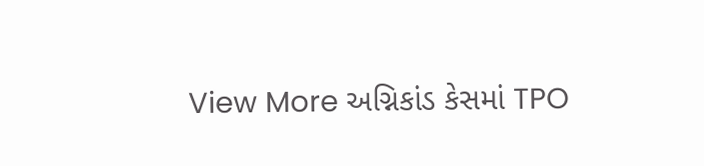View More અગ્નિકાંડ કેસમાં TPO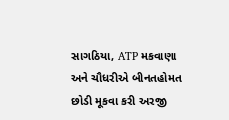સાગઠિયા, ATP મકવાણા અને ચૌધરીએ બીનતહોમત છોડી મૂકવા કરી અરજી